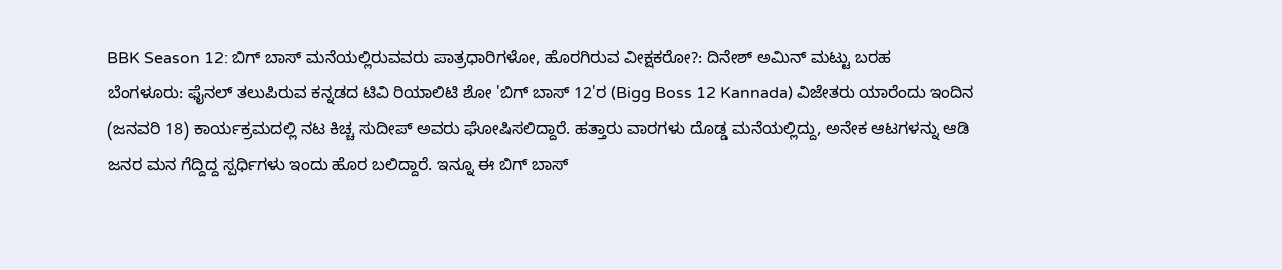BBK Season 12: ಬಿಗ್ ಬಾಸ್ ಮನೆಯಲ್ಲಿರುವವರು ಪಾತ್ರಧಾರಿಗಳೋ, ಹೊರಗಿರುವ ವೀಕ್ಷಕರೋ?: ದಿನೇಶ್ ಅಮಿನ್ ಮಟ್ಟು ಬರಹ
ಬೆಂಗಳೂರು: ಫೈನಲ್ ತಲುಪಿರುವ ಕನ್ನಡದ ಟಿವಿ ರಿಯಾಲಿಟಿ ಶೋ 'ಬಿಗ್ ಬಾಸ್ 12'ರ (Bigg Boss 12 Kannada) ವಿಜೇತರು ಯಾರೆಂದು ಇಂದಿನ (ಜನವರಿ 18) ಕಾರ್ಯಕ್ರಮದಲ್ಲಿ ನಟ ಕಿಚ್ಚ ಸುದೀಪ್ ಅವರು ಘೋಷಿಸಲಿದ್ದಾರೆ. ಹತ್ತಾರು ವಾರಗಳು ದೊಡ್ಡ ಮನೆಯಲ್ಲಿದ್ದು, ಅನೇಕ ಆಟಗಳನ್ನು ಆಡಿ ಜನರ ಮನ ಗೆದ್ದಿದ್ದ ಸ್ಪರ್ಧಿಗಳು ಇಂದು ಹೊರ ಬಲಿದ್ದಾರೆ. ಇನ್ನೂ ಈ ಬಿಗ್ ಬಾಸ್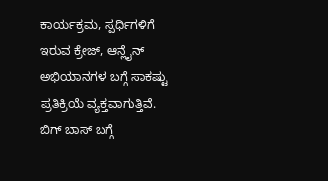ಕಾರ್ಯಕ್ರಮ, ಸ್ಪರ್ಧಿಗಳಿಗೆ ಇರುವ ಕ್ರೇಜ್, ಆನ್ಲೈನ್ ಅಭಿಯಾನಗಳ ಬಗ್ಗೆ ಸಾಕಷ್ಟು ಪ್ರತಿಕ್ರಿಯೆ ವ್ಯಕ್ತವಾಗುತ್ತಿವೆ. ಬಿಗ್ ಬಾಸ್ ಬಗ್ಗೆ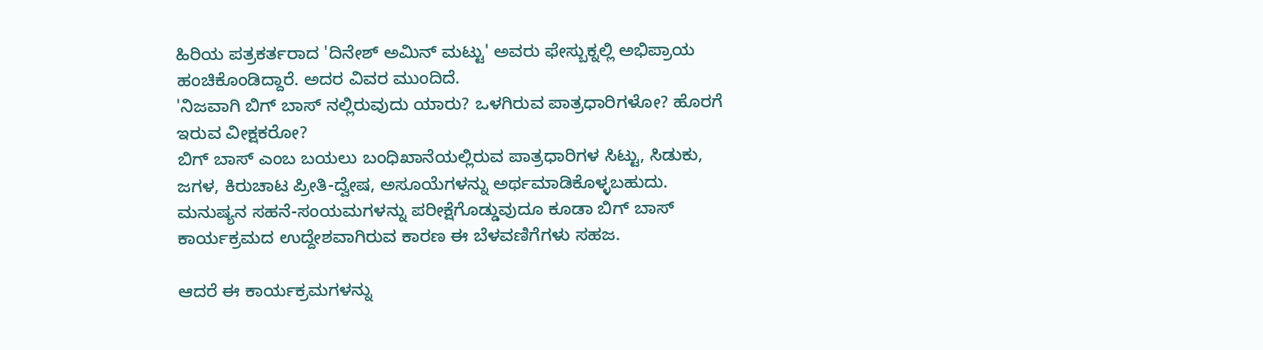ಹಿರಿಯ ಪತ್ರಕರ್ತರಾದ 'ದಿನೇಶ್ ಅಮಿನ್ ಮಟ್ಟು' ಅವರು ಫೇಸ್ಬುಕ್ನಲ್ಲಿ ಅಭಿಪ್ರಾಯ ಹಂಚಿಕೊಂಡಿದ್ದಾರೆ. ಅದರ ವಿವರ ಮುಂದಿದೆ.
'ನಿಜವಾಗಿ ಬಿಗ್ ಬಾಸ್ ನಲ್ಲಿರುವುದು ಯಾರು? ಒಳಗಿರುವ ಪಾತ್ರಧಾರಿಗಳೋ? ಹೊರಗೆ ಇರುವ ವೀಕ್ಷಕರೋ?
ಬಿಗ್ ಬಾಸ್ ಎಂಬ ಬಯಲು ಬಂಧಿಖಾನೆಯಲ್ಲಿರುವ ಪಾತ್ರಧಾರಿಗಳ ಸಿಟ್ಟು, ಸಿಡುಕು, ಜಗಳ, ಕಿರುಚಾಟ ಪ್ರೀತಿ-ದ್ವೇಷ, ಅಸೂಯೆಗಳನ್ನು ಅರ್ಥಮಾಡಿಕೊಳ್ಳಬಹುದು. ಮನುಷ್ಯನ ಸಹನೆ-ಸಂಯಮಗಳನ್ನು ಪರೀಕ್ಷೆಗೊಡ್ಡುವುದೂ ಕೂಡಾ ಬಿಗ್ ಬಾಸ್ ಕಾರ್ಯಕ್ರಮದ ಉದ್ದೇಶವಾಗಿರುವ ಕಾರಣ ಈ ಬೆಳವಣಿಗೆಗಳು ಸಹಜ.

ಆದರೆ ಈ ಕಾರ್ಯಕ್ರಮಗಳನ್ನು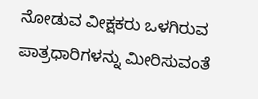ನೋಡುವ ವೀಕ್ಷಕರು ಒಳಗಿರುವ ಪಾತ್ರಧಾರಿಗಳನ್ನು ಮೀರಿಸುವಂತೆ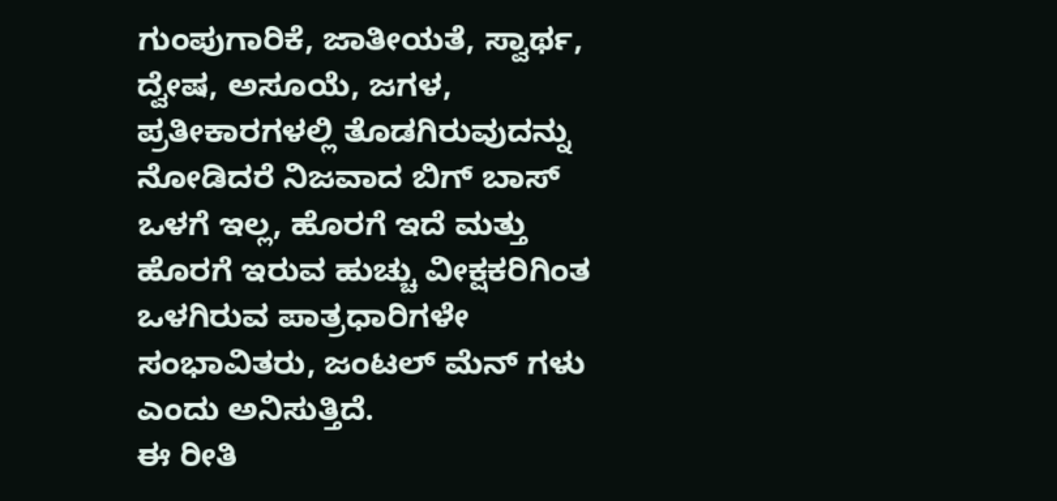ಗುಂಪುಗಾರಿಕೆ, ಜಾತೀಯತೆ, ಸ್ವಾರ್ಥ, ದ್ವೇಷ, ಅಸೂಯೆ, ಜಗಳ, ಪ್ರತೀಕಾರಗಳಲ್ಲಿ ತೊಡಗಿರುವುದನ್ನು ನೋಡಿದರೆ ನಿಜವಾದ ಬಿಗ್ ಬಾಸ್ ಒಳಗೆ ಇಲ್ಲ, ಹೊರಗೆ ಇದೆ ಮತ್ತು ಹೊರಗೆ ಇರುವ ಹುಚ್ಚು ವೀಕ್ಷಕರಿಗಿಂತ ಒಳಗಿರುವ ಪಾತ್ರಧಾರಿಗಳೇ ಸಂಭಾವಿತರು, ಜಂಟಲ್ ಮೆನ್ ಗಳು ಎಂದು ಅನಿಸುತ್ತಿದೆ.
ಈ ರೀತಿ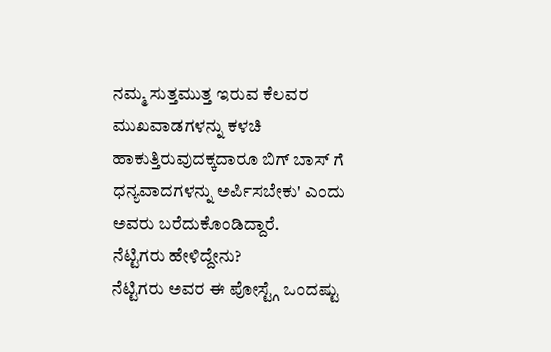ನಮ್ಮ ಸುತ್ತಮುತ್ತ ಇರುವ ಕೆಲವರ ಮುಖವಾಡಗಳನ್ನು ಕಳಚಿ ಹಾಕುತ್ತಿರುವುದಕ್ಕದಾರೂ ಬಿಗ್ ಬಾಸ್ ಗೆ ಧನ್ಯವಾದಗಳನ್ನು ಅರ್ಪಿಸಬೇಕು' ಎಂದು ಅವರು ಬರೆದುಕೊಂಡಿದ್ದಾರೆ.
ನೆಟ್ಟಿಗರು ಹೇಳಿದ್ದೇನು?
ನೆಟ್ಟಿಗರು ಅವರ ಈ ಪೋಸ್ಟ್ಗೆ ಒಂದಷ್ಟು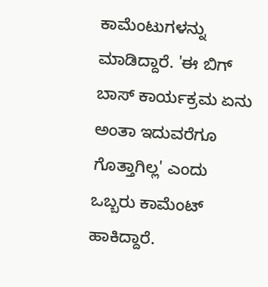ಕಾಮೆಂಟುಗಳನ್ನು ಮಾಡಿದ್ದಾರೆ. 'ಈ ಬಿಗ್ ಬಾಸ್ ಕಾರ್ಯಕ್ರಮ ಏನು ಅಂತಾ ಇದುವರೆಗೂ ಗೊತ್ತಾಗಿಲ್ಲ' ಎಂದು ಒಬ್ಬರು ಕಾಮೆಂಟ್ ಹಾಕಿದ್ದಾರೆ.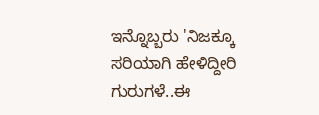ಇನ್ನೊಬ್ಬರು 'ನಿಜಕ್ಕೂ ಸರಿಯಾಗಿ ಹೇಳಿದ್ದೀರಿ ಗುರುಗಳೆ..ಈ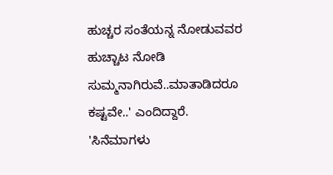ಹುಚ್ಚರ ಸಂತೆಯನ್ನ ನೋಡುವವರ ಹುಚ್ಚಾಟ ನೋಡಿ ಸುಮ್ಮನಾಗಿರುವೆ..ಮಾತಾಡಿದರೂ ಕಷ್ಟವೇ..' ಎಂದಿದ್ದಾರೆ.
'ಸಿನೆಮಾಗಳು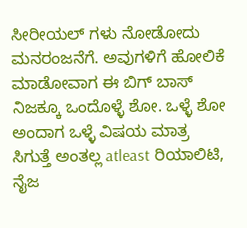ಸೀರೀಯಲ್ ಗಳು ನೋಡೋದು ಮನರಂಜನೆಗೆ. ಅವುಗಳಿಗೆ ಹೋಲಿಕೆ ಮಾಡೋವಾಗ ಈ ಬಿಗ್ ಬಾಸ್ ನಿಜಕ್ಕೂ ಒಂದೊಳ್ಳೆ ಶೋ. ಒಳ್ಳೆ ಶೋ ಅಂದಾಗ ಒಳ್ಳೆ ವಿಷಯ ಮಾತ್ರ ಸಿಗುತ್ತೆ ಅಂತಲ್ಲ atleast ರಿಯಾಲಿಟಿ, ನೈಜ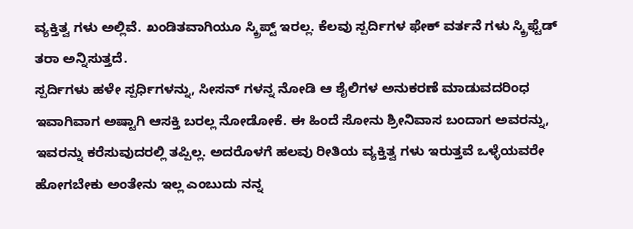ವ್ಯಕ್ತಿತ್ವ ಗಳು ಅಲ್ಲಿವೆ. ಖಂಡಿತವಾಗಿಯೂ ಸ್ಕ್ರಿಪ್ಟ್ ಇರಲ್ಲ. ಕೆಲವು ಸ್ಪರ್ದಿಗಳ ಫೇಕ್ ವರ್ತನೆ ಗಳು ಸ್ಕ್ರಿಫ್ಟೆಡ್ ತರಾ ಅನ್ನಿಸುತ್ತದೆ.
ಸ್ಪರ್ದಿಗಳು ಹಳೇ ಸ್ಪರ್ಧಿಗಳನ್ನು, ಸೀಸನ್ ಗಳನ್ನ ನೋಡಿ ಆ ಶೈಲಿಗಳ ಅನುಕರಣೆ ಮಾಡುವದರಿಂಧ ಇವಾಗಿವಾಗ ಅಷ್ಟಾಗಿ ಆಸಕ್ತಿ ಬರಲ್ಲ ನೋಡೋಕೆ. ಈ ಹಿಂದೆ ಸೋನು ಶ್ರೀನಿವಾಸ ಬಂದಾಗ ಅವರನ್ನು, ಇವರನ್ನು ಕರೆಸುವುದರಲ್ಲಿ ತಪ್ಪಿಲ್ಲ. ಅದರೊಳಗೆ ಹಲವು ರೀತಿಯ ವ್ಯಕ್ತಿತ್ವ ಗಳು ಇರುತ್ತವೆ ಒಳ್ಳೆಯವರೇ ಹೋಗಬೇಕು ಅಂತೇನು ಇಲ್ಲ ಎಂಬುದು ನನ್ನ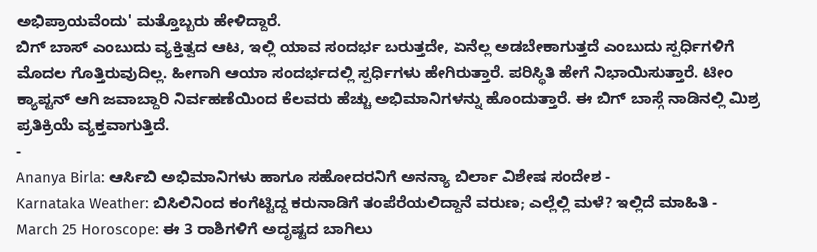ಅಭಿಪ್ರಾಯವೆಂದು' ಮತ್ತೊಬ್ಬರು ಹೇಳಿದ್ದಾರೆ.
ಬಿಗ್ ಬಾಸ್ ಎಂಬುದು ವ್ಯಕ್ತಿತ್ವದ ಆಟ, ಇಲ್ಲಿ ಯಾವ ಸಂದರ್ಭ ಬರುತ್ತದೇ, ಏನೆಲ್ಲ ಅಡಬೇಕಾಗುತ್ತದೆ ಎಂಬುದು ಸ್ಪರ್ಧಿಗಳಿಗೆ ಮೊದಲ ಗೊತ್ತಿರುವುದಿಲ್ಲ. ಹೀಗಾಗಿ ಆಯಾ ಸಂದರ್ಭದಲ್ಲಿ ಸ್ಪರ್ಧಿಗಳು ಹೇಗಿರುತ್ತಾರೆ. ಪರಿಸ್ಥಿತಿ ಹೇಗೆ ನಿಭಾಯಿಸುತ್ತಾರೆ. ಟೀಂ ಕ್ಯಾಪ್ಟನ್ ಆಗಿ ಜವಾಬ್ದಾರಿ ನಿರ್ವಹಣೆಯಿಂದ ಕೆಲವರು ಹೆಚ್ಚು ಅಭಿಮಾನಿಗಳನ್ನು ಹೊಂದುತ್ತಾರೆ. ಈ ಬಿಗ್ ಬಾಸ್ಗೆ ನಾಡಿನಲ್ಲಿ ಮಿಶ್ರ ಪ್ರತಿಕ್ರಿಯೆ ವ್ಯಕ್ತವಾಗುತ್ತಿದೆ.
-
Ananya Birla: ಆರ್ಸಿಬಿ ಅಭಿಮಾನಿಗಳು ಹಾಗೂ ಸಹೋದರನಿಗೆ ಅನನ್ಯಾ ಬಿರ್ಲಾ ವಿಶೇಷ ಸಂದೇಶ -
Karnataka Weather: ಬಿಸಿಲಿನಿಂದ ಕಂಗೆಟ್ಟಿದ್ದ ಕರುನಾಡಿಗೆ ತಂಪೆರೆಯಲಿದ್ದಾನೆ ವರುಣ; ಎಲ್ಲೆಲ್ಲಿ ಮಳೆ? ಇಲ್ಲಿದೆ ಮಾಹಿತಿ -
March 25 Horoscope: ಈ 3 ರಾಶಿಗಳಿಗೆ ಅದೃಷ್ಟದ ಬಾಗಿಲು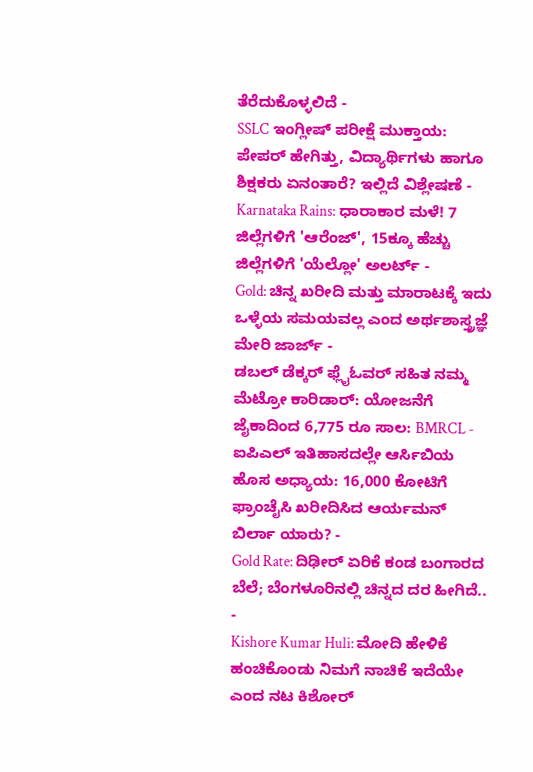ತೆರೆದುಕೊಳ್ಳಲಿದೆ -
SSLC ಇಂಗ್ಲೀಷ್ ಪರೀಕ್ಷೆ ಮುಕ್ತಾಯ: ಪೇಪರ್ ಹೇಗಿತ್ತು, ವಿದ್ಯಾರ್ಥಿಗಳು ಹಾಗೂ ಶಿಕ್ಷಕರು ಏನಂತಾರೆ? ಇಲ್ಲಿದೆ ವಿಶ್ಲೇಷಣೆ -
Karnataka Rains: ಧಾರಾಕಾರ ಮಳೆ! 7 ಜಿಲ್ಲೆಗಳಿಗೆ 'ಆರೆಂಜ್', 15ಕ್ಕೂ ಹೆಚ್ಚು ಜಿಲ್ಲೆಗಳಿಗೆ 'ಯೆಲ್ಲೋ' ಅಲರ್ಟ್ -
Gold: ಚಿನ್ನ ಖರೀದಿ ಮತ್ತು ಮಾರಾಟಕ್ಕೆ ಇದು ಒಳ್ಳೆಯ ಸಮಯವಲ್ಲ ಎಂದ ಅರ್ಥಶಾಸ್ತ್ರಜ್ಞೆ ಮೇರಿ ಜಾರ್ಜ್ -
ಡಬಲ್ ಡೆಕ್ಕರ್ ಫ್ಲೈಓವರ್ ಸಹಿತ ನಮ್ಮ ಮೆಟ್ರೋ ಕಾರಿಡಾರ್: ಯೋಜನೆಗೆ ಜೈಕಾದಿಂದ 6,775 ರೂ ಸಾಲ: BMRCL -
ಐಪಿಎಲ್ ಇತಿಹಾಸದಲ್ಲೇ ಆರ್ಸಿಬಿಯ ಹೊಸ ಅಧ್ಯಾಯ: 16,000 ಕೋಟಿಗೆ ಫ್ರಾಂಚೈಸಿ ಖರೀದಿಸಿದ ಆರ್ಯಮನ್ ಬಿರ್ಲಾ ಯಾರು? -
Gold Rate: ದಿಢೀರ್ ಏರಿಕೆ ಕಂಡ ಬಂಗಾರದ ಬೆಲೆ; ಬೆಂಗಳೂರಿನಲ್ಲಿ ಚಿನ್ನದ ದರ ಹೀಗಿದೆ.. -
Kishore Kumar Huli: ಮೋದಿ ಹೇಳಿಕೆ ಹಂಚಿಕೊಂಡು ನಿಮಗೆ ನಾಚಿಕೆ ಇದೆಯೇ ಎಂದ ನಟ ಕಿಶೋರ್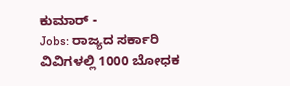ಕುಮಾರ್ -
Jobs: ರಾಜ್ಯದ ಸರ್ಕಾರಿ ವಿವಿಗಳಲ್ಲಿ 1000 ಬೋಧಕ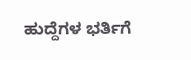ಹುದ್ದೆಗಳ ಭರ್ತಿಗೆ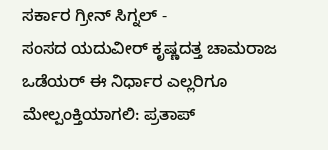ಸರ್ಕಾರ ಗ್ರೀನ್ ಸಿಗ್ನಲ್ -
ಸಂಸದ ಯದುವೀರ್ ಕೃಷ್ಣದತ್ತ ಚಾಮರಾಜ ಒಡೆಯರ್ ಈ ನಿರ್ಧಾರ ಎಲ್ಲರಿಗೂ ಮೇಲ್ಪಂಕ್ತಿಯಾಗಲಿ: ಪ್ರತಾಪ್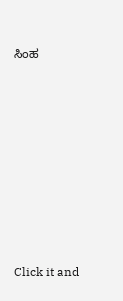ಸಿಂಹ












Click it and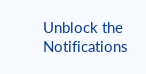Unblock the Notifications